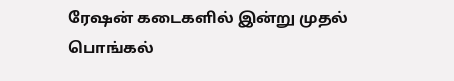ரேஷன் கடைகளில் இன்று முதல் பொங்கல்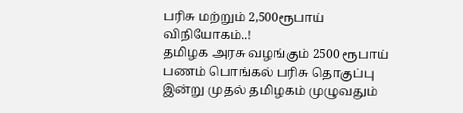பரிசு மற்றும் 2,500ரூபாய் விநியோகம்..!
தமிழக அரசு வழங்கும் 2500 ரூபாய் பணம் பொங்கல் பரிசு தொகுப்பு இன்று முதல் தமிழகம் முழுவதும்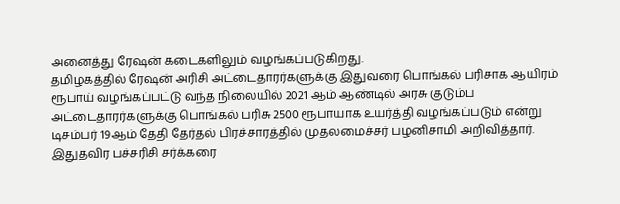அனைத்து ரேஷன் கடைகளிலும் வழங்கப்படுகிறது.
தமிழகத்தில் ரேஷன் அரிசி அட்டைதாரர்களுக்கு இதுவரை பொங்கல் பரிசாக ஆயிரம் ரூபாய் வழங்கப்பட்டு வந்த நிலையில் 2021 ஆம் ஆண்டில் அரசு குடும்ப அட்டைதாரர்களுக்கு பொங்கல் பரிசு 2500 ரூபாயாக உயர்த்தி வழங்கப்படும் என்று டிசம்பர் 19ஆம் தேதி தேர்தல் பிரச்சாரத்தில் முதலமைச்சர் பழனிசாமி அறிவித்தார்.
இதுதவிர பச்சரிசி சர்க்கரை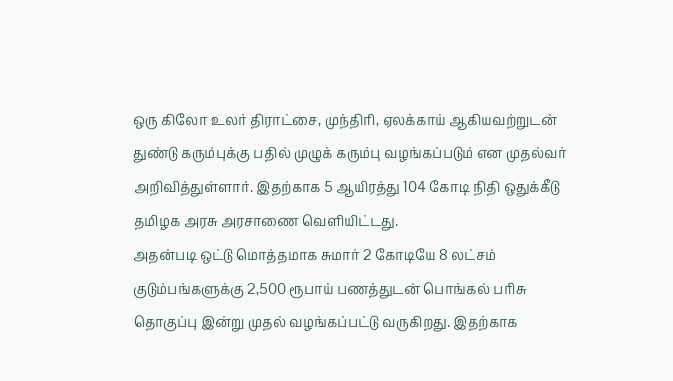ஒரு கிலோ உலர் திராட்சை, முந்திரி, ஏலக்காய் ஆகியவற்றுடன் துண்டு கரும்புக்கு பதில் முழுக் கரும்பு வழங்கப்படும் என முதல்வர் அறிவித்துள்ளார். இதற்காக 5 ஆயிரத்து 104 கோடி நிதி ஒதுக்கீடு தமிழக அரசு அரசாணை வெளியிட்டது.
அதன்படி ஒட்டு மொத்தமாக சுமார் 2 கோடியே 8 லட்சம் குடும்பங்களுக்கு 2,500 ரூபாய் பணத்துடன் பொங்கல் பரிசு தொகுப்பு இன்று முதல் வழங்கப்பட்டு வருகிறது. இதற்காக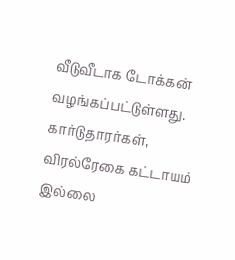வீடுவீடாக டோக்கன் வழங்கப்பட்டுள்ளது. கார்டுதாரர்கள், விரல்ரேகை கட்டாயம் இல்லை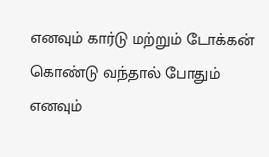எனவும் கார்டு மற்றும் டோக்கன் கொண்டு வந்தால் போதும் எனவும்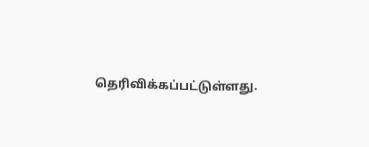தெரிவிக்கப்பட்டுள்ளது.